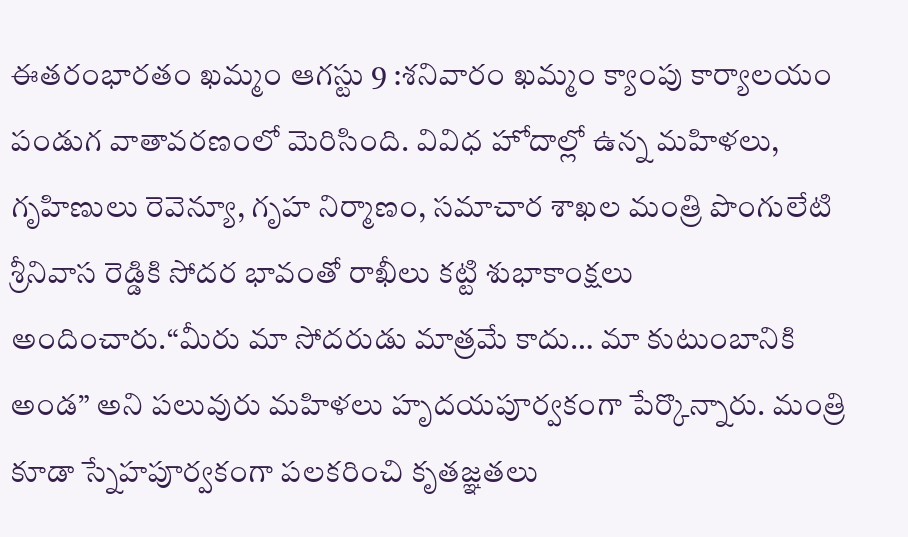ఈతరంభారతం ఖమ్మం ఆగస్టు 9 :శనివారం ఖమ్మం క్యాంపు కార్యాలయం పండుగ వాతావరణంలో మెరిసింది. వివిధ హోదాల్లో ఉన్న మహిళలు, గృహిణులు రెవెన్యూ, గృహ నిర్మాణం, సమాచార శాఖల మంత్రి పొంగులేటి శ్రీనివాస రెడ్డికి సోదర భావంతో రాఖీలు కట్టి శుభాకాంక్షలు అందించారు.“మీరు మా సోదరుడు మాత్రమే కాదు… మా కుటుంబానికి అండ” అని పలువురు మహిళలు హృదయపూర్వకంగా పేర్కొన్నారు. మంత్రి కూడా స్నేహపూర్వకంగా పలకరించి కృతజ్ఞతలు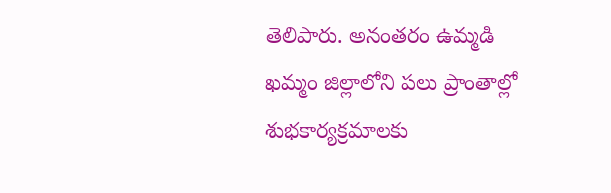తెలిపారు. అనంతరం ఉమ్మడి ఖమ్మం జిల్లాలోని పలు ప్రాంతాల్లో శుభకార్యక్రమాలకు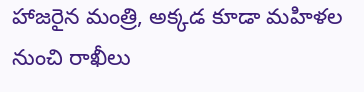హాజరైన మంత్రి, అక్కడ కూడా మహిళల నుంచి రాఖీలు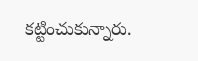కట్టించుకున్నారు.